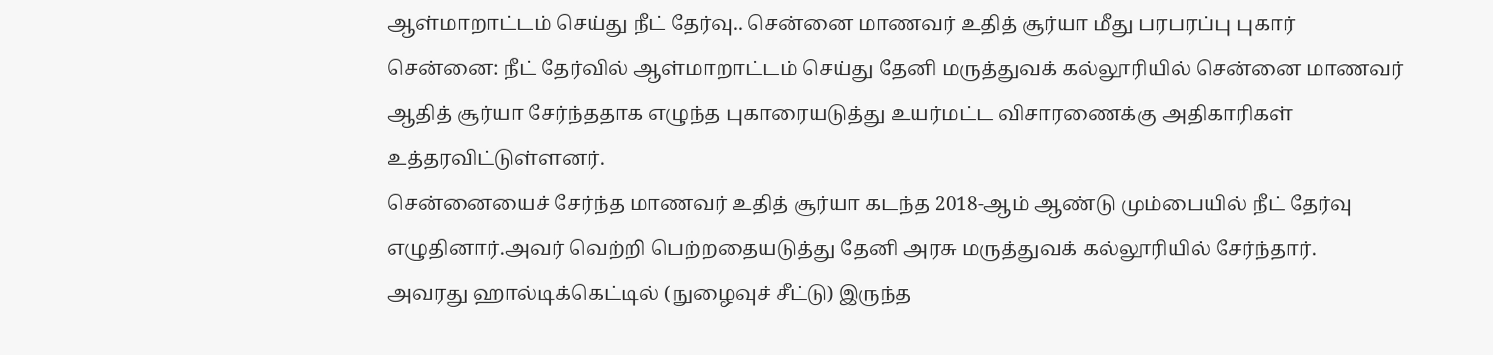ஆள்மாறாட்டம் செய்து நீட் தேர்வு.. சென்னை மாணவர் உதித் சூர்யா மீது பரபரப்பு புகார்
சென்னை: நீட் தேர்வில் ஆள்மாறாட்டம் செய்து தேனி மருத்துவக் கல்லூரியில் சென்னை மாணவர் ஆதித் சூர்யா சேர்ந்ததாக எழுந்த புகாரையடுத்து உயர்மட்ட விசாரணைக்கு அதிகாரிகள் உத்தரவிட்டுள்ளனர்.
சென்னையைச் சேர்ந்த மாணவர் உதித் சூர்யா கடந்த 2018-ஆம் ஆண்டு மும்பையில் நீட் தேர்வு எழுதினார்.அவர் வெற்றி பெற்றதையடுத்து தேனி அரசு மருத்துவக் கல்லூரியில் சேர்ந்தார்.
அவரது ஹால்டிக்கெட்டில் (நுழைவுச் சீட்டு) இருந்த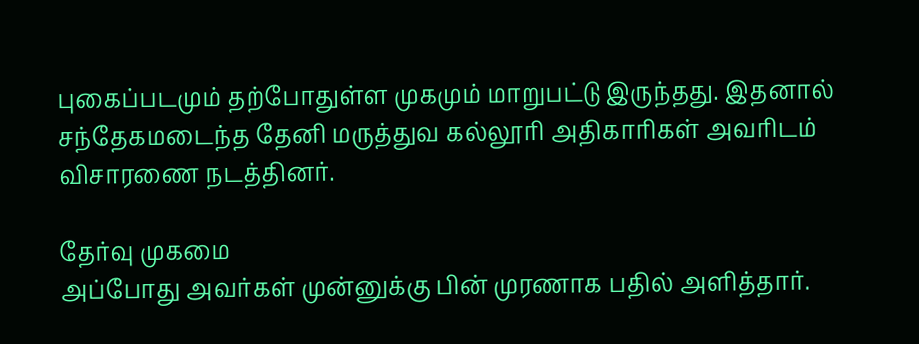புகைப்படமும் தற்போதுள்ள முகமும் மாறுபட்டு இருந்தது. இதனால் சந்தேகமடைந்த தேனி மருத்துவ கல்லூரி அதிகாரிகள் அவரிடம் விசாரணை நடத்தினர்.

தேர்வு முகமை
அப்போது அவர்கள் முன்னுக்கு பின் முரணாக பதில் அளித்தார்.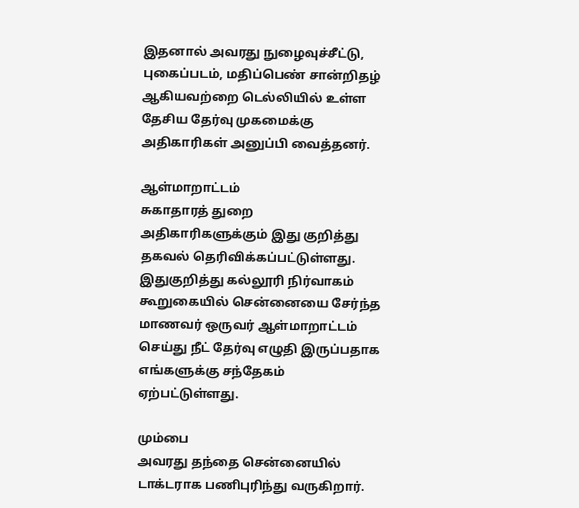இதனால் அவரது நுழைவுச்சீட்டு, புகைப்படம், மதிப்பெண் சான்றிதழ் ஆகியவற்றை டெல்லியில் உள்ள தேசிய தேர்வு முகமைக்கு அதிகாரிகள் அனுப்பி வைத்தனர்.

ஆள்மாறாட்டம்
சுகாதாரத் துறை அதிகாரிகளுக்கும் இது குறித்து தகவல் தெரிவிக்கப்பட்டுள்ளது. இதுகுறித்து கல்லூரி நிர்வாகம் கூறுகையில் சென்னையை சேர்ந்த மாணவர் ஒருவர் ஆள்மாறாட்டம் செய்து நீட் தேர்வு எழுதி இருப்பதாக எங்களுக்கு சந்தேகம் ஏற்பட்டுள்ளது.

மும்பை
அவரது தந்தை சென்னையில் டாக்டராக பணிபுரிந்து வருகிறார்.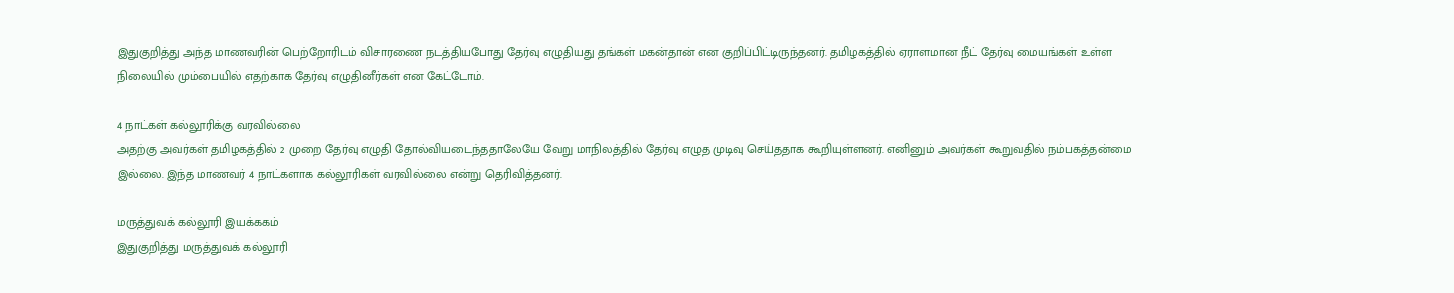இதுகுறித்து அந்த மாணவரின் பெற்றோரிடம் விசாரணை நடத்தியபோது தேர்வு எழுதியது தங்கள் மகன்தான் என குறிப்பிட்டிருந்தனர். தமிழகத்தில் ஏராளமான நீட் தேர்வு மையங்கள் உள்ள நிலையில் மும்பையில் எதற்காக தேர்வு எழுதினீர்கள் என கேட்டோம்.

4 நாட்கள் கல்லூரிக்கு வரவில்லை
அதற்கு அவர்கள் தமிழகத்தில் 2 முறை தேர்வு எழுதி தோல்வியடைந்ததாலேயே வேறு மாநிலத்தில் தேர்வு எழுத முடிவு செய்ததாக கூறியுள்ளனர். எனினும் அவர்கள் கூறுவதில் நம்பகத்தன்மை இல்லை. இந்த மாணவர் 4 நாட்களாக கல்லூரிகள் வரவில்லை என்று தெரிவித்தனர்.

மருத்துவக் கல்லூரி இயக்ககம்
இதுகுறித்து மருத்துவக் கல்லூரி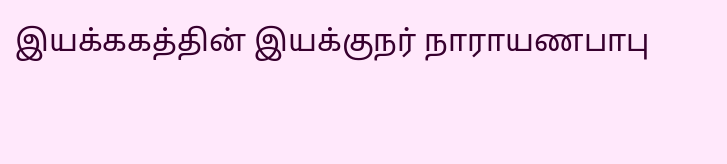இயக்ககத்தின் இயக்குநர் நாராயணபாபு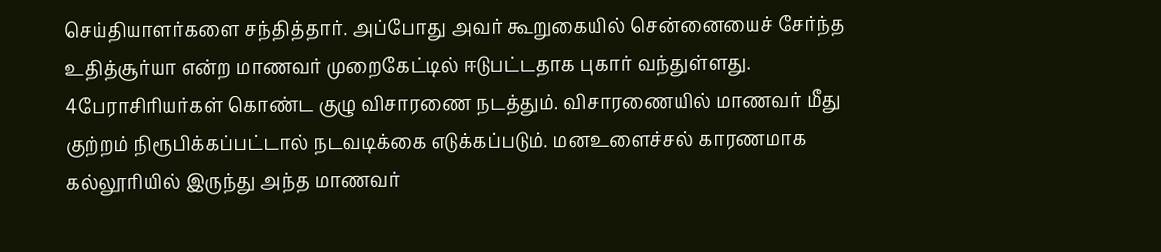செய்தியாளர்களை சந்தித்தார். அப்போது அவர் கூறுகையில் சென்னையைச் சேர்ந்த உதித்சூர்யா என்ற மாணவர் முறைகேட்டில் ஈடுபட்டதாக புகார் வந்துள்ளது. 4பேராசிரியர்கள் கொண்ட குழு விசாரணை நடத்தும். விசாரணையில் மாணவர் மீது குற்றம் நிரூபிக்கப்பட்டால் நடவடிக்கை எடுக்கப்படும். மனஉளைச்சல் காரணமாக கல்லூரியில் இருந்து அந்த மாணவர்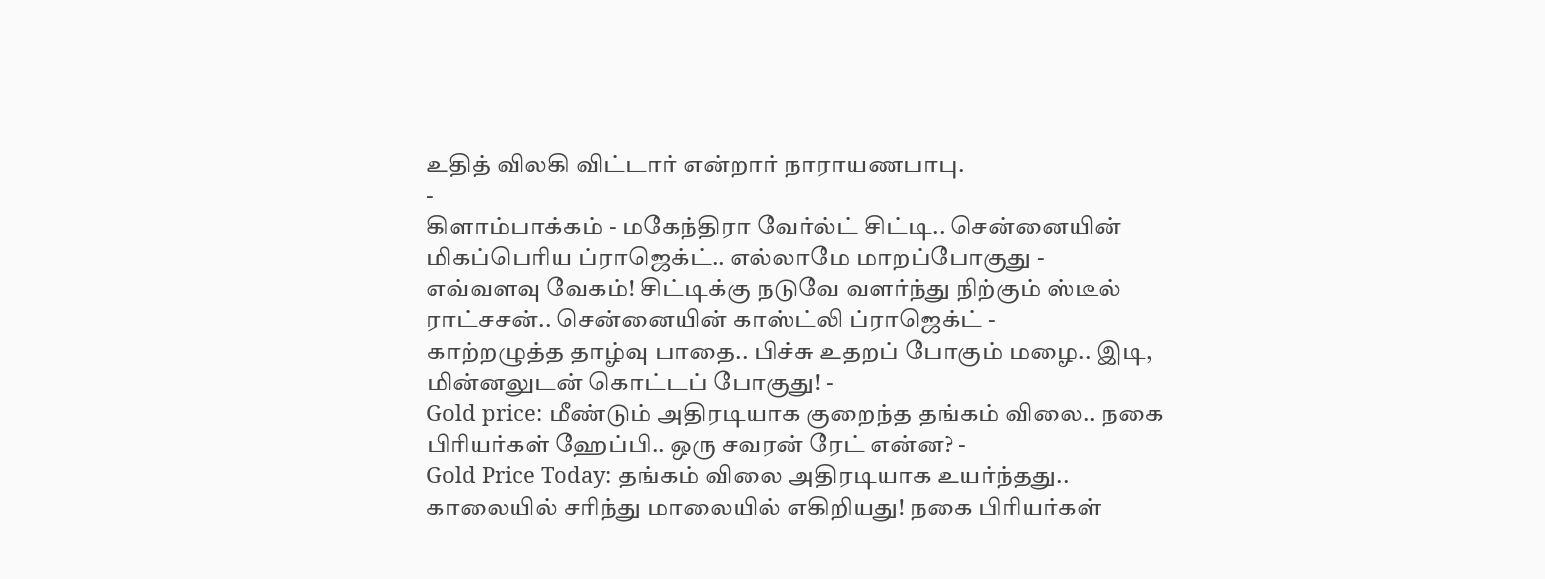உதித் விலகி விட்டார் என்றார் நாராயணபாபு.
-
கிளாம்பாக்கம் - மகேந்திரா வேர்ல்ட் சிட்டி.. சென்னையின் மிகப்பெரிய ப்ராஜெக்ட்.. எல்லாமே மாறப்போகுது -
எவ்வளவு வேகம்! சிட்டிக்கு நடுவே வளர்ந்து நிற்கும் ஸ்டீல் ராட்சசன்.. சென்னையின் காஸ்ட்லி ப்ராஜெக்ட் -
காற்றழுத்த தாழ்வு பாதை.. பிச்சு உதறப் போகும் மழை.. இடி, மின்னலுடன் கொட்டப் போகுது! -
Gold price: மீண்டும் அதிரடியாக குறைந்த தங்கம் விலை.. நகை பிரியர்கள் ஹேப்பி.. ஒரு சவரன் ரேட் என்ன? -
Gold Price Today: தங்கம் விலை அதிரடியாக உயர்ந்தது.. காலையில் சரிந்து மாலையில் எகிறியது! நகை பிரியர்கள்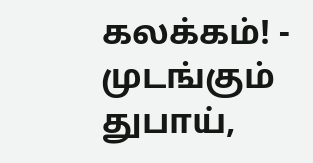கலக்கம்! -
முடங்கும் துபாய்,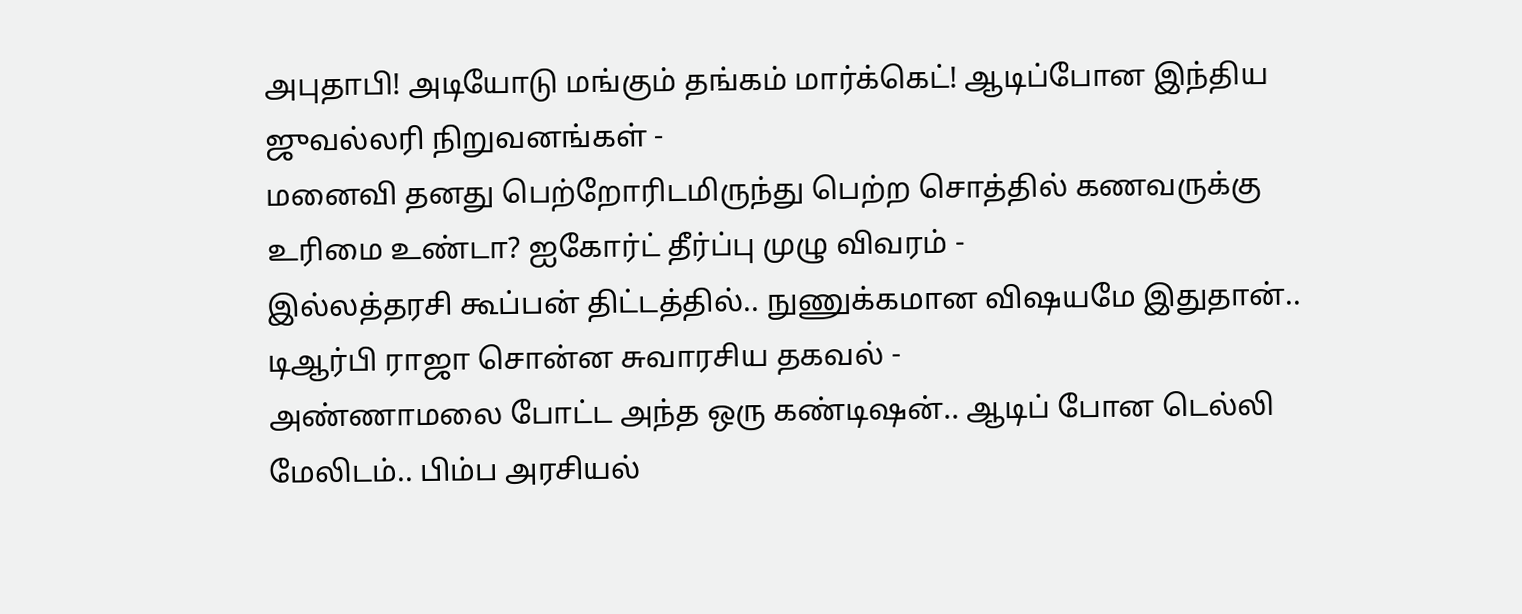அபுதாபி! அடியோடு மங்கும் தங்கம் மார்க்கெட்! ஆடிப்போன இந்திய ஜுவல்லரி நிறுவனங்கள் -
மனைவி தனது பெற்றோரிடமிருந்து பெற்ற சொத்தில் கணவருக்கு உரிமை உண்டா? ஐகோர்ட் தீர்ப்பு முழு விவரம் -
இல்லத்தரசி கூப்பன் திட்டத்தில்.. நுணுக்கமான விஷயமே இதுதான்.. டிஆர்பி ராஜா சொன்ன சுவாரசிய தகவல் -
அண்ணாமலை போட்ட அந்த ஒரு கண்டிஷன்.. ஆடிப் போன டெல்லி மேலிடம்.. பிம்ப அரசியல்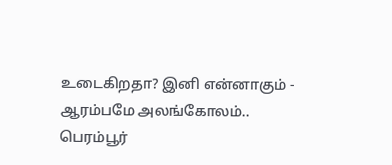உடைகிறதா? இனி என்னாகும் -
ஆரம்பமே அலங்கோலம்.. பெரம்பூர்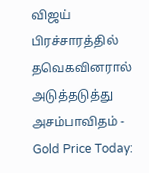விஜய் பிரச்சாரத்தில் தவெகவினரால் அடுத்தடுத்து அசம்பாவிதம் -
Gold Price Today: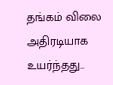தங்கம் விலை அதிரடியாக உயர்ந்தது..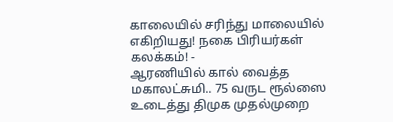காலையில் சரிந்து மாலையில் எகிறியது! நகை பிரியர்கள் கலக்கம்! -
ஆரணியில் கால் வைத்த மகாலட்சுமி.. 75 வருட ரூல்ஸை உடைத்து திமுக முதல்முறை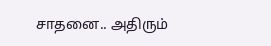சாதனை.. அதிரும்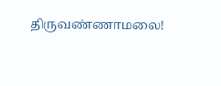திருவண்ணாமலை!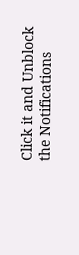Click it and Unblock the Notifications